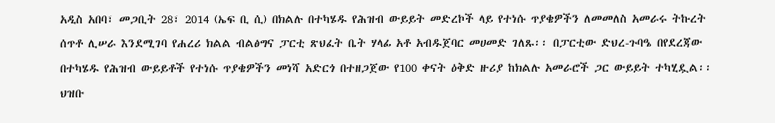አዲስ አበባ፣ መጋቢት 28፣ 2014 (ኤፍ ቢ ሲ) በክልሉ በተካሄዱ የሕዝብ ውይይት መድረኮች ላይ የተነሱ ጥያቄዎችን ለመመለስ አመራሩ ትኩረት ሰጥቶ ሊሠራ እንደሚገባ የሐረሪ ክልል ብልፅግና ፓርቲ ጽህፈት ቤት ሃላፊ አቶ አብዱጀባር መሀመድ ገለጹ፡፡ በፓርቲው ድህረ-ጉባዔ በየደረጃው በተካሄዱ የሕዝብ ውይይቶች የተነሱ ጥያቄዎችን መነሻ አድርጎ በተዘጋጀው የ100 ቀናት ዕቅድ ዙሪያ ከክልሉ አመራሮች ጋር ውይይት ተካሂዷል፡፡ ህዝቡ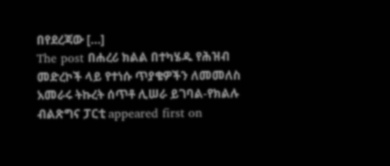በየደረጃው […]
The post በሐረሪ ክልል በተካሄዱ የሕዝብ መድረኮች ላይ የተነሱ ጥያቄዎችን ለመመለስ አመራሩ ትኩረት ሰጥቶ ሊሠራ ይገባል-የክልሉ ብልጽግና ፓርቲ appeared first on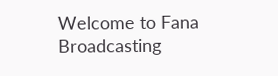Welcome to Fana Broadcasting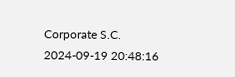Corporate S.C.
2024-09-19 20:48:16